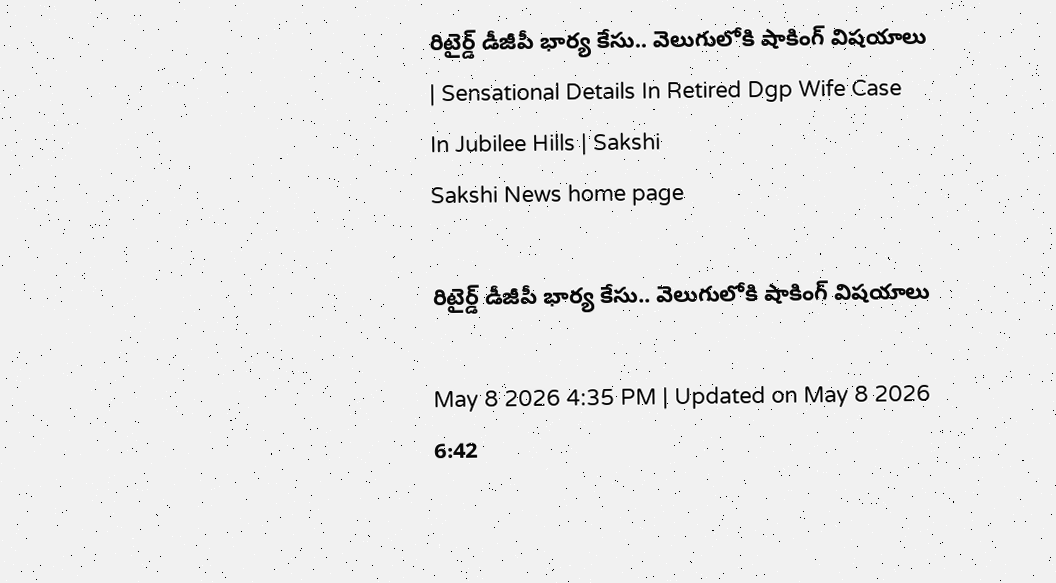రిటైర్డ్ డీజీపీ భార్య కేసు.. వెలుగులోకి షాకింగ్‌ విషయాలు | Sensational Details In Retired Dgp Wife Case In Jubilee Hills | Sakshi
Sakshi News home page

రిటైర్డ్ డీజీపీ భార్య కేసు.. వెలుగులోకి షాకింగ్‌ విషయాలు

May 8 2026 4:35 PM | Updated on May 8 2026 6:42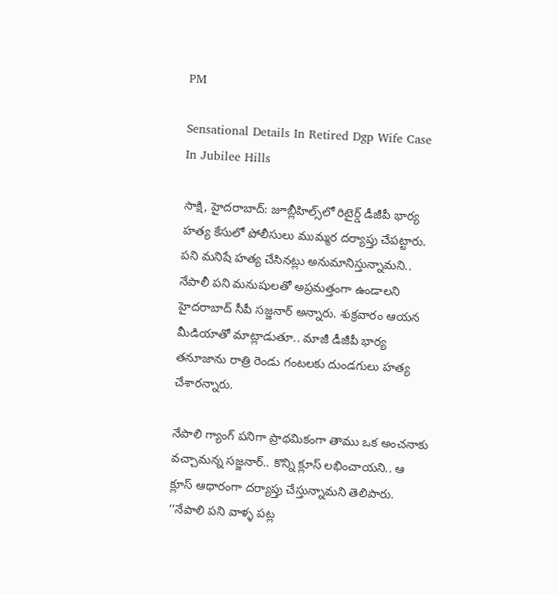PM

Sensational Details In Retired Dgp Wife Case In Jubilee Hills

సాక్షి, హైదరాబాద్‌: జూబ్లీహిల్స్‌లో రిటైర్డ్ డీజీపీ భార్య హత్య కేసులో పోలీసులు ముమ్మర దర్యాప్తు చేపట్టారు. పని మనిషే హత్య చేసినట్లు అనుమానిస్తున్నామని.. నేపాలీ పని మనుషులతో అప్రమత్తంగా ఉండాలని హైదరాబాద్‌ సీపీ సజ్జనార్‌ అన్నారు. శుక్రవారం ఆయన మీడియాతో మాట్లాడుతూ.. మాజీ డీజీపీ భార్య తనూజాను రాత్రి రెండు గంటలకు దుండగులు హత్య చేశారన్నారు.

నేపాలి గ్యాంగ్ పనిగా ప్రాథమికంగా తాము ఒక అంచనాకు వచ్చామన్న సజ్జనార్‌.. కొన్ని క్లూస్ లభించాయని.. ఆ క్లూస్ ఆధారంగా దర్యాప్తు చేస్తున్నామని తెలిపారు. ‘‘నేపాలి పని వాళ్ళ పట్ల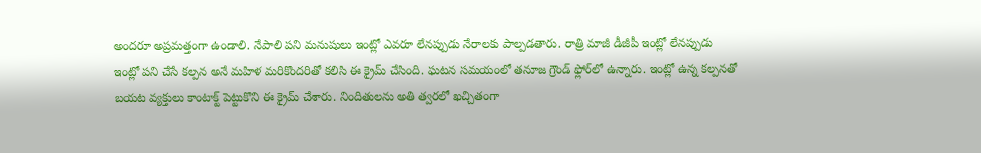అందరూ అప్రమత్తంగా ఉండాలి. నేపాలి పని మనుషులు ఇంట్లో ఎవరూ లేనప్పుడు నేరాలకు పాల్పడతారు. రాత్రి మాజీ డీజీపీ ఇంట్లో లేనప్పుడు ఇంట్లో పని చేసే కల్పన అనే మహిళ మరికొందరితో కలిసి ఈ క్రైమ్ చేసింది. ఘటన సమయంలో తనూజ గ్రౌండ్ ఫ్లోర్‌లో ఉన్నారు. ఇంట్లో ఉన్న కల్పనతో బయట వ్యక్తులు కాంటాక్ట్ పెట్టుకొని ఈ క్రైమ్ చేశారు. నిందితులను అతి త్వరలో ఖచ్చితంగా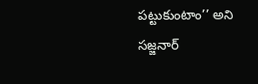పట్టుకుంటాం’’ అని సజ్జనార్‌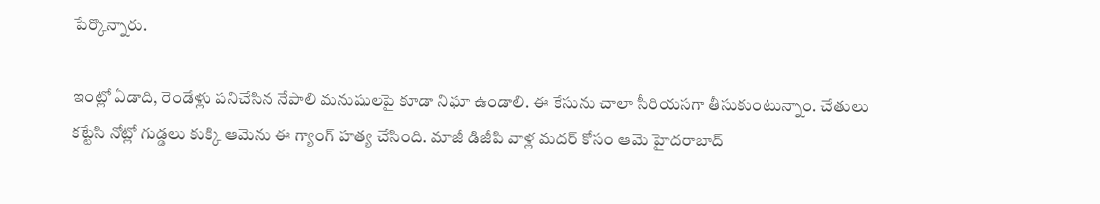పేర్కొన్నారు.

ఇంట్లో ఏడాది, రెండేళ్లు పనిచేసిన నేపాలి మనుషులపై కూడా నిఘా ఉండాలి. ఈ కేసును చాలా సీరియసగా తీసుకుంటున్నాం. చేతులు కట్టేసి నోట్లో గుడ్డలు కుక్కి ఆమెను ఈ గ్యాంగ్ హత్య చేసింది. మాజీ డిజీపి వాళ్ల మదర్ కోసం ఆమె హైదరాబాద్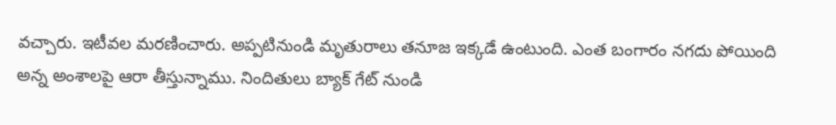వచ్చారు. ఇటీవల మరణించారు. అప్పటినుండి మృతురాలు తనూజ ఇక్కడే ఉంటుంది. ఎంత బంగారం నగదు పోయింది అన్న అంశాలపై ఆరా తీస్తున్నాము. నిందితులు బ్యాక్ గేట్ నుండి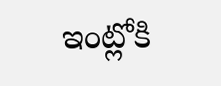ఇంట్లోకి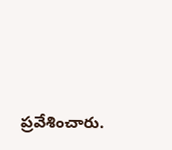ప్రవేశించారు.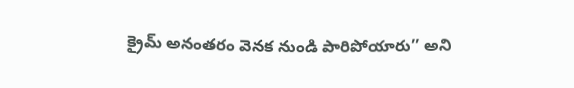క్రైమ్ అనంతరం వెనక నుండి పారిపోయారు’’ అని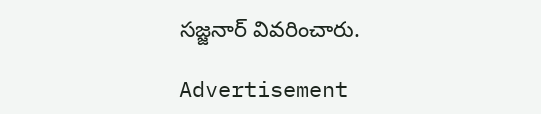సజ్జనార్‌ వివరించారు.

Advertisement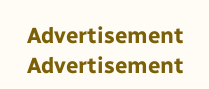Advertisement
Advertisement